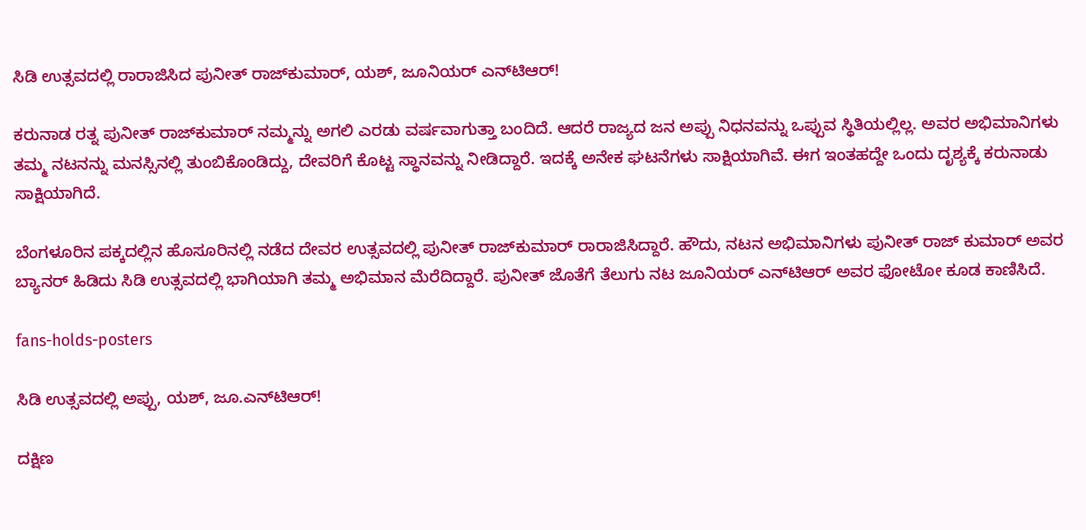ಸಿಡಿ ಉತ್ಸವದಲ್ಲಿ ರಾರಾಜಿಸಿದ ಪುನೀತ್ ರಾಜ್‌ಕುಮಾರ್, ಯಶ್, ಜೂನಿಯರ್ ಎನ್‌ಟಿಆರ್!

ಕರುನಾಡ ರತ್ನ ಪುನೀತ್ ರಾಜ್‌ಕುಮಾರ್ ನಮ್ಮನ್ನು ಅಗಲಿ ಎರಡು ವರ್ಷವಾಗುತ್ತಾ ಬಂದಿದೆ. ಆದರೆ ರಾಜ್ಯದ ಜನ ಅಪ್ಪು ನಿಧನವನ್ನು ಒಪ್ಪುವ ಸ್ಥಿತಿಯಲ್ಲಿಲ್ಲ. ಅವರ ಅಭಿಮಾನಿಗಳು ತಮ್ಮ ನಟನನ್ನು ಮನಸ್ಸಿನಲ್ಲಿ ತುಂಬಿಕೊಂಡಿದ್ದು, ದೇವರಿಗೆ ಕೊಟ್ಟ ಸ್ಥಾನವನ್ನು ನೀಡಿದ್ದಾರೆ. ಇದಕ್ಕೆ ಅನೇಕ ಘಟನೆಗಳು ಸಾಕ್ಷಿಯಾಗಿವೆ. ಈಗ ಇಂತಹದ್ದೇ ಒಂದು ದೃಶ್ಯಕ್ಕೆ ಕರುನಾಡು ಸಾಕ್ಷಿಯಾಗಿದೆ.

ಬೆಂಗಳೂರಿನ ಪಕ್ಕದಲ್ಲಿನ ಹೊಸೂರಿನಲ್ಲಿ ನಡೆದ ದೇವರ ಉತ್ಸವದಲ್ಲಿ ಪುನೀತ್ ರಾಜ್‌ಕುಮಾರ್ ರಾರಾಜಿಸಿದ್ದಾರೆ. ಹೌದು, ನಟನ ಅಭಿಮಾನಿಗಳು ಪುನೀತ್ ರಾಜ್ ಕುಮಾರ್ ಅವರ ಬ್ಯಾನರ್ ಹಿಡಿದು ಸಿಡಿ ಉತ್ಸವದಲ್ಲಿ ಭಾಗಿಯಾಗಿ ತಮ್ಮ ಅಭಿಮಾನ ಮೆರೆದಿದ್ದಾರೆ. ಪುನೀತ್ ಜೊತೆಗೆ ತೆಲುಗು ನಟ ಜೂನಿಯರ್ ಎನ್‌ಟಿಆರ್ ಅವರ ಫೋಟೋ ಕೂಡ ಕಾಣಿಸಿದೆ.

fans-holds-posters

ಸಿಡಿ ಉತ್ಸವದಲ್ಲಿ ಅಪ್ಪು, ಯಶ್, ಜೂ.ಎನ್‌ಟಿಆರ್!

ದಕ್ಷಿಣ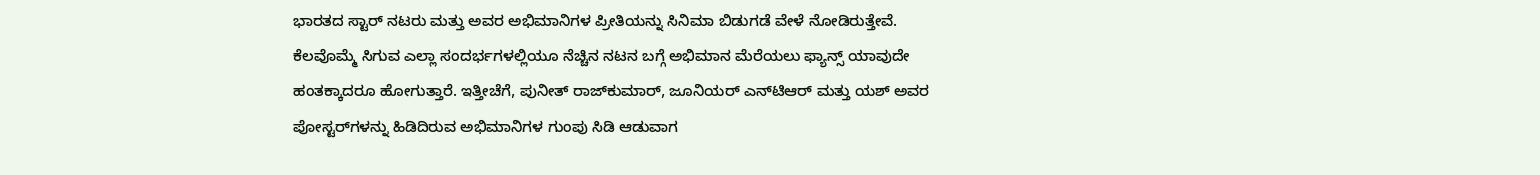ಭಾರತದ ಸ್ಟಾರ್ ನಟರು ಮತ್ತು ಅವರ ಅಭಿಮಾನಿಗಳ ಪ್ರೀತಿಯನ್ನು ಸಿನಿಮಾ ಬಿಡುಗಡೆ ವೇಳೆ ನೋಡಿರುತ್ತೇವೆ. ಕೆಲವೊಮ್ಮೆ ಸಿಗುವ ಎಲ್ಲಾ ಸಂದರ್ಭಗಳಲ್ಲಿಯೂ ನೆಚ್ಚಿನ ನಟನ ಬಗ್ಗೆ ಅಭಿಮಾನ ಮೆರೆಯಲು ಫ್ಯಾನ್ಸ್ ಯಾವುದೇ ಹಂತಕ್ಕಾದರೂ ಹೋಗುತ್ತಾರೆ. ಇತ್ತೀಚೆಗೆ, ಪುನೀತ್ ರಾಜ್‌ಕುಮಾರ್, ಜೂನಿಯರ್ ಎನ್‌ಟಿಆರ್ ಮತ್ತು ಯಶ್ ಅವರ ಪೋಸ್ಟರ್‌ಗಳನ್ನು ಹಿಡಿದಿರುವ ಅಭಿಮಾನಿಗಳ ಗುಂಪು ಸಿಡಿ ಆಡುವಾಗ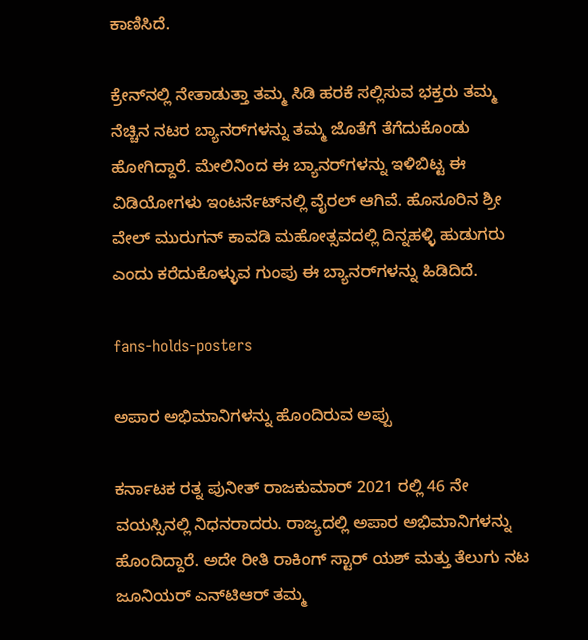ಕಾಣಿಸಿದೆ.

ಕ್ರೇನ್‌ನಲ್ಲಿ ನೇತಾಡುತ್ತಾ ತಮ್ಮ ಸಿಡಿ ಹರಕೆ ಸಲ್ಲಿಸುವ ಭಕ್ತರು ತಮ್ಮ ನೆಚ್ಚಿನ ನಟರ ಬ್ಯಾನರ್‌ಗಳನ್ನು ತಮ್ಮ ಜೊತೆಗೆ ತೆಗೆದುಕೊಂಡು ಹೋಗಿದ್ದಾರೆ. ಮೇಲಿನಿಂದ ಈ ಬ್ಯಾನರ್‌ಗಳನ್ನು ಇಳಿಬಿಟ್ಟ ಈ ವಿಡಿಯೋಗಳು ಇಂಟರ್ನೆಟ್‌ನಲ್ಲಿ ವೈರಲ್ ಆಗಿವೆ. ಹೊಸೂರಿನ ಶ್ರೀ ವೇಲ್ ಮುರುಗನ್ ಕಾವಡಿ ಮಹೋತ್ಸವದಲ್ಲಿ ದಿನ್ನಹಳ್ಳಿ ಹುಡುಗರು ಎಂದು ಕರೆದುಕೊಳ್ಳುವ ಗುಂಪು ಈ ಬ್ಯಾನರ್‌ಗಳನ್ನು ಹಿಡಿದಿದೆ.

fans-holds-posters

ಅಪಾರ ಅಭಿಮಾನಿಗಳನ್ನು ಹೊಂದಿರುವ ಅಪ್ಪು

ಕರ್ನಾಟಕ ರತ್ನ ಪುನೀತ್ ರಾಜಕುಮಾರ್ 2021 ರಲ್ಲಿ 46 ನೇ ವಯಸ್ಸಿನಲ್ಲಿ ನಿಧನರಾದರು. ರಾಜ್ಯದಲ್ಲಿ ಅಪಾರ ಅಭಿಮಾನಿಗಳನ್ನು ಹೊಂದಿದ್ದಾರೆ. ಅದೇ ರೀತಿ ರಾಕಿಂಗ್ ಸ್ಟಾರ್ ಯಶ್ ಮತ್ತು ತೆಲುಗು ನಟ ಜೂನಿಯರ್ ಎನ್‌ಟಿಆರ್ ತಮ್ಮ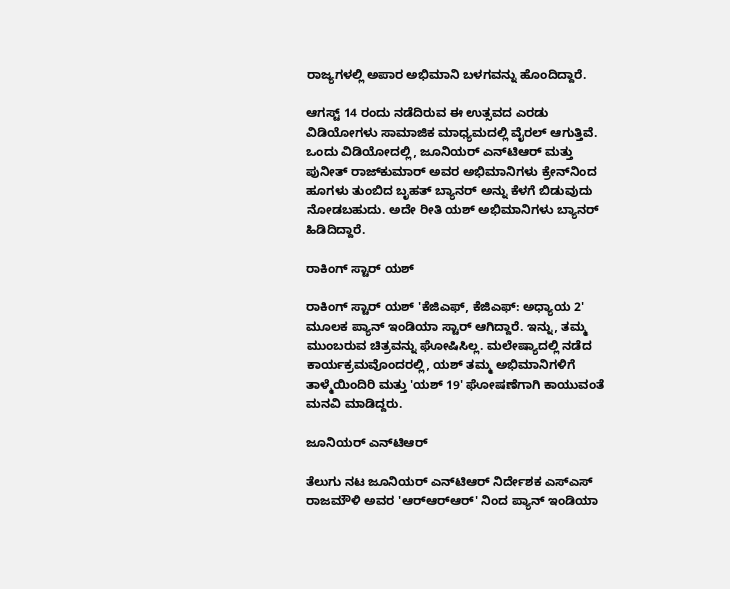ರಾಜ್ಯಗಳಲ್ಲಿ ಅಪಾರ ಅಭಿಮಾನಿ ಬಳಗವನ್ನು ಹೊಂದಿದ್ದಾರೆ.

ಆಗಸ್ಟ್ 14 ರಂದು ನಡೆದಿರುವ ಈ ಉತ್ಸವದ ಎರಡು ವಿಡಿಯೋಗಳು ಸಾಮಾಜಿಕ ಮಾಧ್ಯಮದಲ್ಲಿ ವೈರಲ್ ಆಗುತ್ತಿವೆ. ಒಂದು ವಿಡಿಯೋದಲ್ಲಿ, ಜೂನಿಯರ್ ಎನ್‌ಟಿಆರ್ ಮತ್ತು ಪುನೀತ್ ರಾಜ್‌ಕುಮಾರ್ ಅವರ ಅಭಿಮಾನಿಗಳು ಕ್ರೇನ್‌ನಿಂದ ಹೂಗಳು ತುಂಬಿದ ಬೃಹತ್ ಬ್ಯಾನರ್ ಅನ್ನು ಕೆಳಗೆ ಬಿಡುವುದು ನೋಡಬಹುದು. ಅದೇ ರೀತಿ ಯಶ್ ಅಭಿಮಾನಿಗಳು ಬ್ಯಾನರ್ ಹಿಡಿದಿದ್ದಾರೆ.

ರಾಕಿಂಗ್ ಸ್ಟಾರ್ ಯಶ್

ರಾಕಿಂಗ್ ಸ್ಟಾರ್ ಯಶ್ 'ಕೆಜಿಎಫ್, ಕೆಜಿಎಫ್: ಅಧ್ಯಾಯ 2' ಮೂಲಕ ಪ್ಯಾನ್ ಇಂಡಿಯಾ ಸ್ಟಾರ್ ಆಗಿದ್ದಾರೆ. ಇನ್ನು, ತಮ್ಮ ಮುಂಬರುವ ಚಿತ್ರವನ್ನು ಘೋಷಿಸಿಲ್ಲ. ಮಲೇಷ್ಯಾದಲ್ಲಿ ನಡೆದ ಕಾರ್ಯಕ್ರಮವೊಂದರಲ್ಲಿ, ಯಶ್ ತಮ್ಮ ಅಭಿಮಾನಿಗಳಿಗೆ ತಾಳ್ಮೆಯಿಂದಿರಿ ಮತ್ತು 'ಯಶ್ 19' ಘೋಷಣೆಗಾಗಿ ಕಾಯುವಂತೆ ಮನವಿ ಮಾಡಿದ್ದರು.

ಜೂನಿಯರ್ ಎನ್‌ಟಿಆರ್

ತೆಲುಗು ನಟ ಜೂನಿಯರ್ ಎನ್‌ಟಿಆರ್ ನಿರ್ದೇಶಕ ಎಸ್‌ಎಸ್ ರಾಜಮೌಳಿ ಅವರ 'ಆರ್‌ಆರ್‌ಆರ್' ನಿಂದ ಪ್ಯಾನ್ ಇಂಡಿಯಾ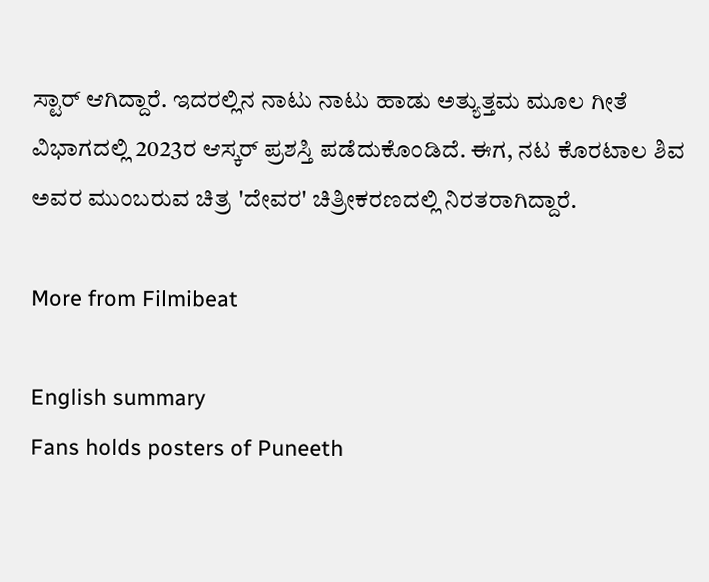ಸ್ಟಾರ್ ಆಗಿದ್ದಾರೆ. ಇದರಲ್ಲಿನ ನಾಟು ನಾಟು ಹಾಡು ಅತ್ಯುತ್ತಮ ಮೂಲ ಗೀತೆ ವಿಭಾಗದಲ್ಲಿ 2023ರ ಆಸ್ಕರ್ ಪ್ರಶಸ್ತಿ ಪಡೆದುಕೊಂಡಿದೆ. ಈಗ, ನಟ ಕೊರಟಾಲ ಶಿವ ಅವರ ಮುಂಬರುವ ಚಿತ್ರ 'ದೇವರ' ಚಿತ್ರೀಕರಣದಲ್ಲಿ ನಿರತರಾಗಿದ್ದಾರೆ.

More from Filmibeat

English summary
Fans holds posters of Puneeth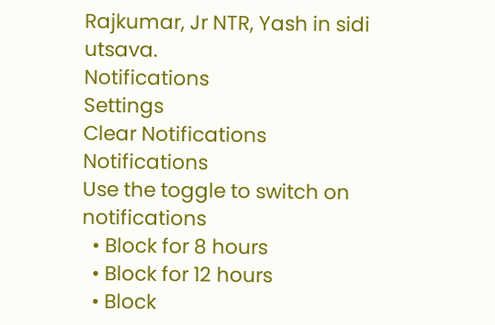Rajkumar, Jr NTR, Yash in sidi utsava.
Notifications
Settings
Clear Notifications
Notifications
Use the toggle to switch on notifications
  • Block for 8 hours
  • Block for 12 hours
  • Block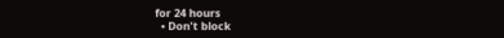for 24 hours
  • Don't block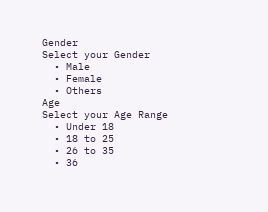Gender
Select your Gender
  • Male
  • Female
  • Others
Age
Select your Age Range
  • Under 18
  • 18 to 25
  • 26 to 35
  • 36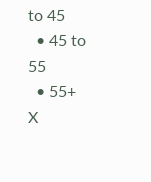to 45
  • 45 to 55
  • 55+
X